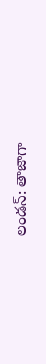లండన్: తాజాగా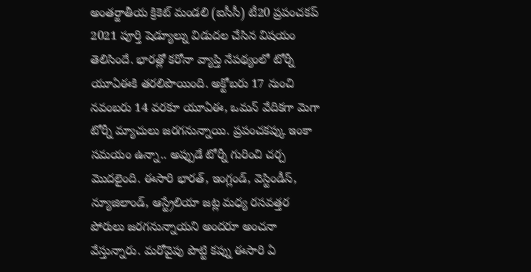అంతర్జాతీయ క్రికెట్ మండలి (ఐసీసీ) టీ20 ప్రపంచకప్ 2021 పూర్తి షెడ్యూల్ను విడుదల చేసిన విషయం తెలిసిందే. భారత్లో కరోనా వ్యాప్తి నేపథ్యంలో టోర్నీ యూఏఈకి తరలిపొయింది. అక్టోబరు 17 నుంచి నవంబరు 14 వరకూ యూఏఈ, ఒమన్ వేదికగా మెగా టోర్నీ మ్యాచులు జరగనున్నాయి. ప్రపంచకప్కు ఇంకా సమయం ఉన్నా.. అప్పుడే టోర్నీ గురించి చర్చ మొదలైంది. ఈసారి భారత్, ఇంగ్లండ్, వెస్టిండీస్, న్యూజిలాండ్, ఆస్ట్రేలియా జట్ల మధ్య రసవత్తర పోరులు జరగనున్నాయని అందరూ అంచనా వేస్తున్నారు. మరోవైపు పొట్టి కప్ను ఈసారి ఏ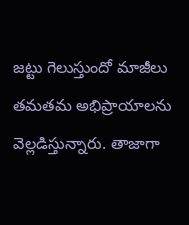జట్టు గెలుస్తుందో మాజీలు తమతమ అభిప్రాయాలను వెల్లడిస్తున్నారు. తాజాగా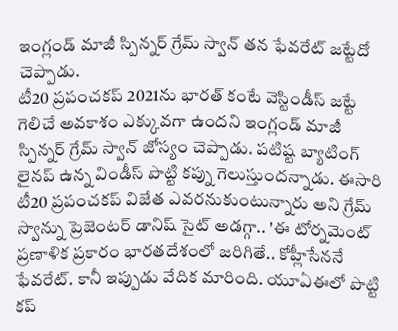ఇంగ్లండ్ మాజీ స్పిన్నర్ గ్రేమ్ స్వాన్ తన ఫేవరేట్ జట్టేదో చెప్పాడు.
టీ20 ప్రపంచకప్ 2021ను భారత్ కంటే వెస్టిండీస్ జట్టే గెలిచే అవకాశం ఎక్కువగా ఉందని ఇంగ్లండ్ మాజీ స్పిన్నర్ గ్రేమ్ స్వాన్ జోస్యం చెప్పాడు. పటిష్ట బ్యాటింగ్ లైనప్ ఉన్న విండీస్ పొట్టి కప్ను గెలుస్తుందన్నాడు. ఈసారి టీ20 ప్రపంచకప్ విజేత ఎవరనుకుంటున్నారు అని గ్రేమ్ స్వాన్ను ప్రెజెంటర్ డానిష్ సైట్ అడగ్గా.. 'ఈ టోర్నమెంట్ ప్రణాళిక ప్రకారం భారతదేశంలో జరిగితే.. కోహ్లీసేననే ఫేవరేట్. కానీ ఇప్పుడు వేదిక మారింది. యూఏఈలో పొట్టి కప్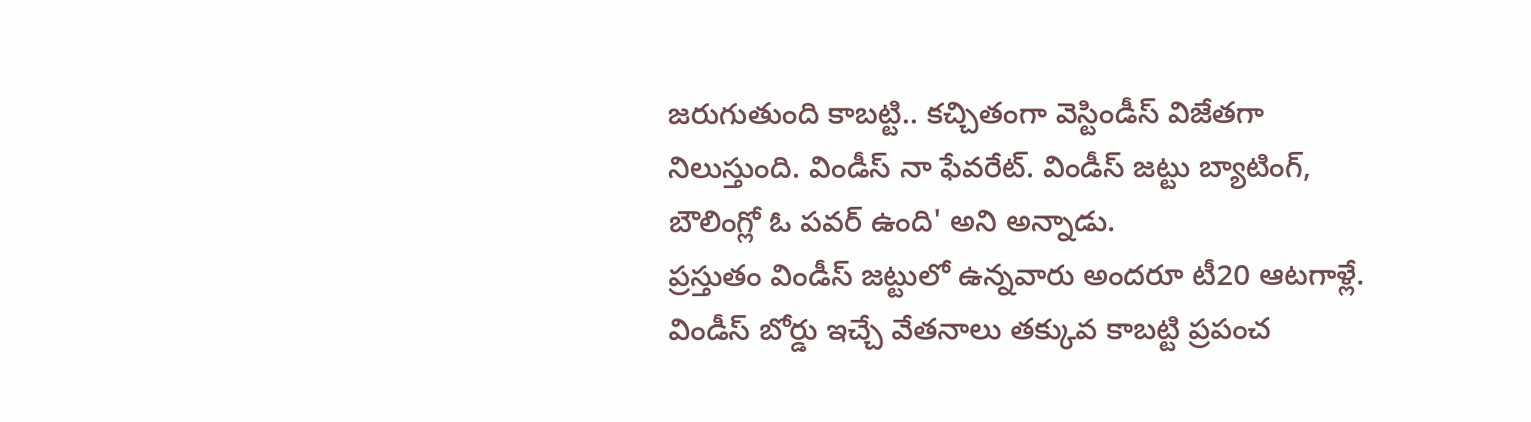జరుగుతుంది కాబట్టి.. కచ్చితంగా వెస్టిండీస్ విజేతగా నిలుస్తుంది. విండీస్ నా ఫేవరేట్. విండీస్ జట్టు బ్యాటింగ్, బౌలింగ్లో ఓ పవర్ ఉంది' అని అన్నాడు.
ప్రస్తుతం విండీస్ జట్టులో ఉన్నవారు అందరూ టీ20 ఆటగాళ్లే. విండీస్ బోర్డు ఇచ్చే వేతనాలు తక్కువ కాబట్టి ప్రపంచ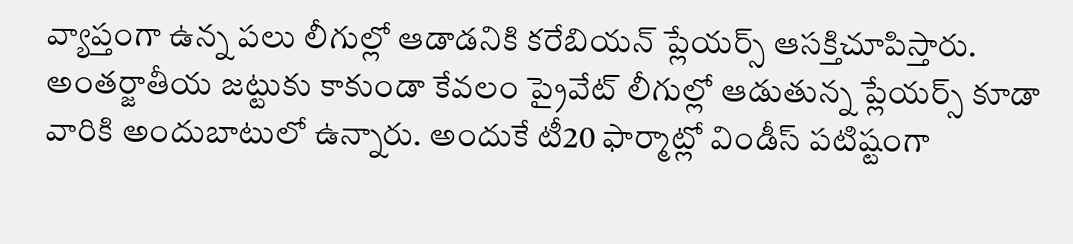వ్యాప్తంగా ఉన్న పలు లీగుల్లో ఆడాడనికి కరేబియన్ ప్లేయర్స్ ఆసక్తిచూపిస్తారు. అంతర్జాతీయ జట్టుకు కాకుండా కేవలం ప్రైవేట్ లీగుల్లో ఆడుతున్న ప్లేయర్స్ కూడా వారికి అందుబాటులో ఉన్నారు. అందుకే టీ20 ఫార్మాట్లో విండీస్ పటిష్టంగా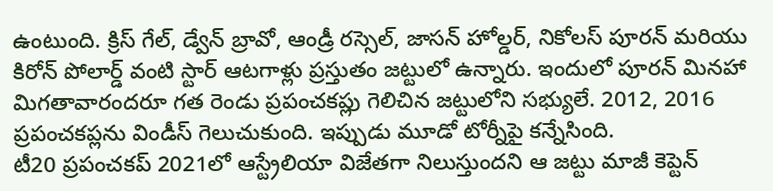ఉంటుంది. క్రిస్ గేల్, డ్వేన్ బ్రావో, ఆండ్రీ రస్సెల్, జాసన్ హోల్డర్, నికోలస్ పూరన్ మరియు కిరోన్ పోలార్డ్ వంటి స్టార్ ఆటగాళ్లు ప్రస్తుతం జట్టులో ఉన్నారు. ఇందులో పూరన్ మినహా మిగతావారందరూ గత రెండు ప్రపంచకప్లు గెలిచిన జట్టులోని సభ్యులే. 2012, 2016 ప్రపంచకప్లను విండీస్ గెలుచుకుంది. ఇప్పుడు మూడో టోర్నీపై కన్నేసింది.
టీ20 ప్రపంచకప్ 2021లో ఆస్ట్రేలియా విజేతగా నిలుస్తుందని ఆ జట్టు మాజీ కెప్టెన్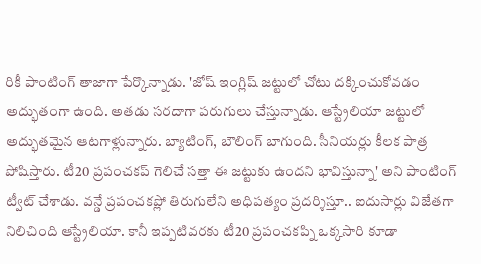రికీ పాంటింగ్ తాజాగా పేర్కొన్నాడు. 'జోష్ ఇంగ్లిష్ జట్టులో చోటు దక్కించుకోవడం అద్భుతంగా ఉంది. అతడు సరదాగా పరుగులు చేస్తున్నాడు. ఆస్ట్రేలియా జట్టులో అద్భుతమైన ఆటగాళ్లున్నారు. బ్యాటింగ్, బౌలింగ్ బాగుంది. సీనియర్లు కీలక పాత్ర పోషిస్తారు. టీ20 ప్రపంచకప్ గెలిచే సత్తా ఈ జట్టుకు ఉందని భావిస్తున్నా' అని పాంటింగ్ ట్వీట్ చేశాడు. వన్డే ప్రపంచకప్లో తిరుగులేని అధిపత్యం ప్రదర్శిస్తూ.. ఐదుసార్లు విజేతగా నిలిచింది ఆస్ట్రేలియా. కానీ ఇప్పటివరకు టీ20 ప్రపంచకప్ని ఒక్కసారి కూడా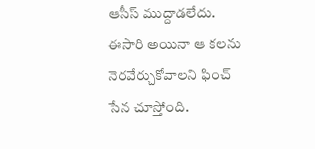ఆసీస్ ముద్దాడలేదు. ఈసారి అయినా ఆ కలను నెరవేర్చుకోవాలని ఫించ్ సేన చూస్తోంది.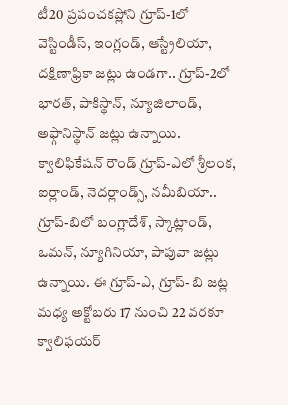టీ20 ప్రపంచకప్లోని గ్రూప్-1లో వెస్టిండీస్, ఇంగ్లండ్, ఆస్ట్రేలియా, దక్షిణాఫ్రికా జట్లు ఉండగా.. గ్రూప్-2లో భారత్, పాకిస్థాన్, న్యూజిలాండ్, అఫ్గానిస్థాన్ జట్లు ఉన్నాయి. క్వాలిఫికేషన్ రౌండ్ గ్రూప్-ఎలో శ్రీలంక, ఐర్లాండ్, నెదర్లాండ్స్, నమీబియా.. గ్రూప్-బిలో బంగ్లాదేశ్, స్కాట్లాండ్, ఒమన్, న్యూగినియా, పాపువా జట్లు ఉన్నాయి. ఈ గ్రూప్-ఎ, గ్రూప్- బి జట్ల మధ్య అక్టోబరు 17 నుంచి 22 వరకూ క్వాలిఫయర్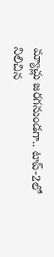మ్యాచ్లు జరగనుండగా.. టాప్-2లో నిలిచిన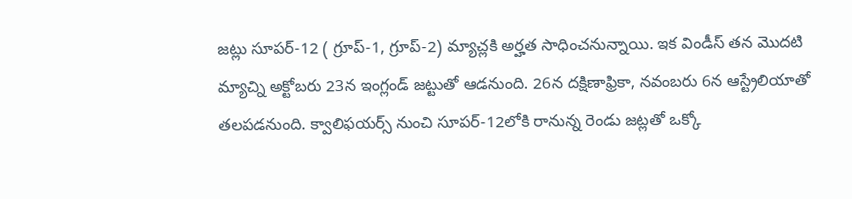జట్లు సూపర్-12 ( గ్రూప్-1, గ్రూప్-2) మ్యాచ్లకి అర్హత సాధించనున్నాయి. ఇక విండీస్ తన మొదటి మ్యాచ్ని అక్టోబరు 23న ఇంగ్లండ్ జట్టుతో ఆడనుంది. 26న దక్షిణాఫ్రికా, నవంబరు 6న ఆస్ట్రేలియాతో తలపడనుంది. క్వాలిఫయర్స్ నుంచి సూపర్-12లోకి రానున్న రెండు జట్లతో ఒక్కో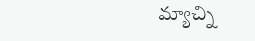మ్యాచ్ని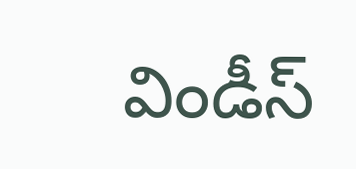విండీస్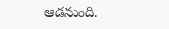ఆడనుంది.